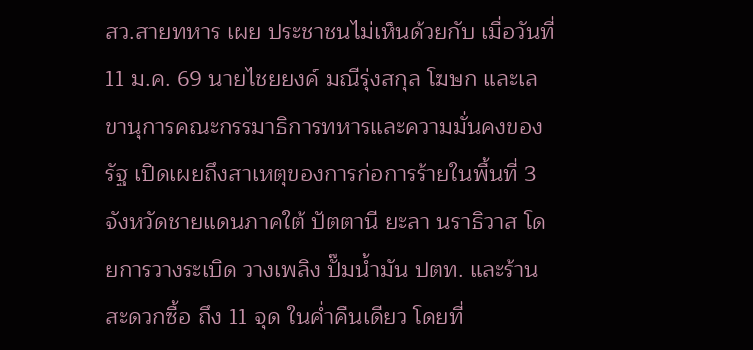สว.สายทหาร เผย ประชาชนไม่เห็นด้วยกับ เมื่อวันที่ 11 ม.ค. 69 นายไชยยงค์ มณีรุ่งสกุล โฆษก และเลขานุการคณะกรรมาธิการทหารและความมั่นคงของรัฐ เปิดเผยถึงสาเหตุของการก่อการร้ายในพื้นที่ 3 จังหวัดชายแดนภาคใต้ ปัตตานี ยะลา นราธิวาส โดยการวางระเบิด วางเพลิง ปั๊มน้ำมัน ปตท. และร้านสะดวกซื้อ ถึง 11 จุด ในค่ำคืนเดียว โดยที่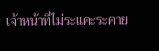เจ้าหน้าที่ไม่ระแคะระคาย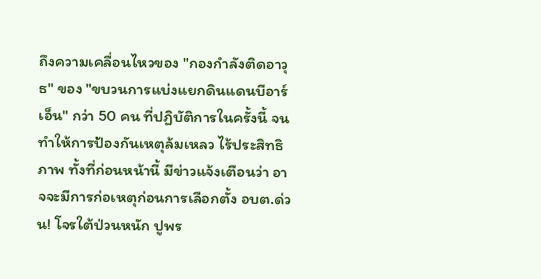ถึงความเคลื่อนไหวของ "กองกำลังติดอาวุธ" ของ "ขบวนการแบ่งแยกดินแดนบีอาร์เอ็น" กว่า 50 คน ที่ปฏิบัติการในครั้งนี้ จนทำให้การป้องกันเหตุล้มเหลว ไร้ประสิทธิภาพ ทั้งที่ก่อนหน้านี้ มีข่าวแจ้งเตือนว่า อาจจะมีการก่อเหตุก่อนการเลือกตั้ง อบต.ด่วน! โจรใต้ป่วนหนัก ปูพร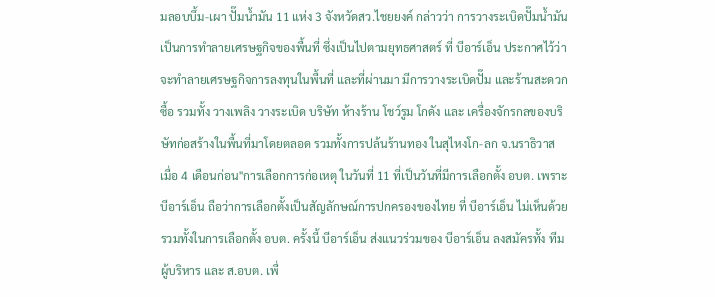มลอบบึ้ม-เผา ปั๊มน้ำมัน 11 แห่ง 3 จังหวัดสว.ไชยยงค์ กล่าวว่า การวางระเบิดปั๊มน้ำมัน เป็นการทำลายเศรษฐกิจของพื้นที่ ซึ่งเป็นไปตามยุทธศาสตร์ ที่ บีอาร์เอ็น ประกาศไว้ว่า จะทำลายเศรษฐกิจการลงทุนในพื้นที่ และที่ผ่านมา มีการวางระเบิดปั๊ม และร้านสะดวกซื้อ รวมทั้ง วางเพลิง วางระเบิด บริษัท ห้างร้าน โชว์รูม โกดัง และ เครื่องจักรกลของบริษัทก่อสร้างในพื้นที่มาโดยตลอด รวมทั้งการปล้นร้านทอง ในสุไหงโก-ลก จ.นราธิวาส เมื่อ 4 เดือนก่อน"การเลือกการก่อเหตุ ในวันที่ 11 ที่เป็นวันที่มีการเลือกตั้ง อบต. เพราะ บีอาร์เอ็น ถือว่าการเลือกตั้งเป็นสัญลักษณ์การปกครองของไทย ที่ บีอาร์เอ็น ไม่เห็นด้วย รวมทั้งในการเลือกตั้ง อบต. ครั้งนี้ บีอาร์เอ็น ส่งแนวร่วมของ บีอาร์เอ็น ลงสมัครทั้ง ทีมผู้บริหาร และ ส.อบต. เพื่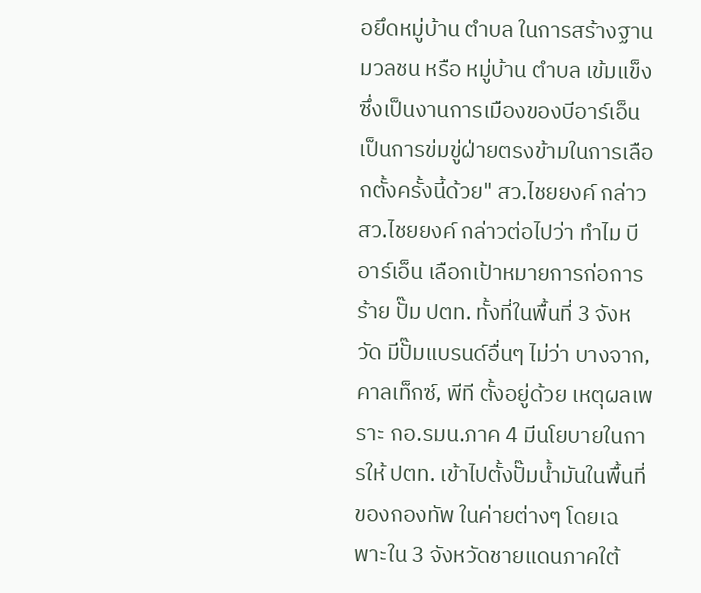อยึดหมู่บ้าน ตำบล ในการสร้างฐานมวลชน หรือ หมู่บ้าน ตำบล เข้มแข็ง ซึ่งเป็นงานการเมืองของบีอาร์เอ็น เป็นการข่มขู่ฝ่ายตรงข้ามในการเลือกตั้งครั้งนี้ด้วย" สว.ไชยยงค์ กล่าวสว.ไชยยงค์ กล่าวต่อไปว่า ทำไม บีอาร์เอ็น เลือกเป้าหมายการก่อการร้าย ปั๊ม ปตท. ทั้งที่ในพื้นที่ 3 จังหวัด มีปั๊มแบรนด์อื่นๆ ไม่ว่า บางจาก, คาลเท็กซ์, พีที ตั้งอยู่ด้วย เหตุผลเพราะ กอ.รมน.ภาค 4 มีนโยบายในการให้ ปตท. เข้าไปตั้งปั๊มน้ำมันในพื้นที่ของกองทัพ ในค่ายต่างๆ โดยเฉพาะใน 3 จังหวัดชายแดนภาคใต้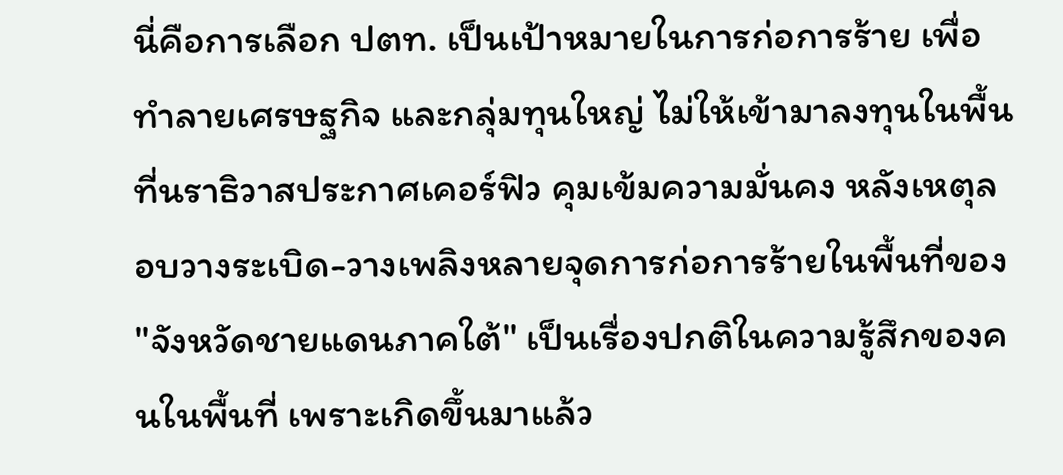นี่คือการเลือก ปตท. เป็นเป้าหมายในการก่อการร้าย เพื่อทำลายเศรษฐกิจ และกลุ่มทุนใหญ่ ไม่ให้เข้ามาลงทุนในพื้นที่นราธิวาสประกาศเคอร์ฟิว คุมเข้มความมั่นคง หลังเหตุลอบวางระเบิด-วางเพลิงหลายจุดการก่อการร้ายในพื้นที่ของ "จังหวัดชายแดนภาคใต้" เป็นเรื่องปกติในความรู้สึกของคนในพื้นที่ เพราะเกิดขึ้นมาแล้ว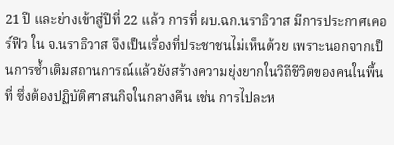21 ปี และย่างเข้าสู่ปีที่ 22 แล้ว การที่ ผบ.ฉก.นราธิวาส มีการประกาศเคอร์ฟิว ใน จ.นราธิวาส จึงเป็นเรื่องที่ประชาชนไม่เห็นด้วย เพราะนอกจากเป็นการซ้ำเติมสถานการณ์แล้วยังสร้างความยุ่งยากในวิถีชีวิตของคนในพื้นที่ ซึ่งต้องปฏิบัติศาสนกิจในกลางคืน เช่น การไปละห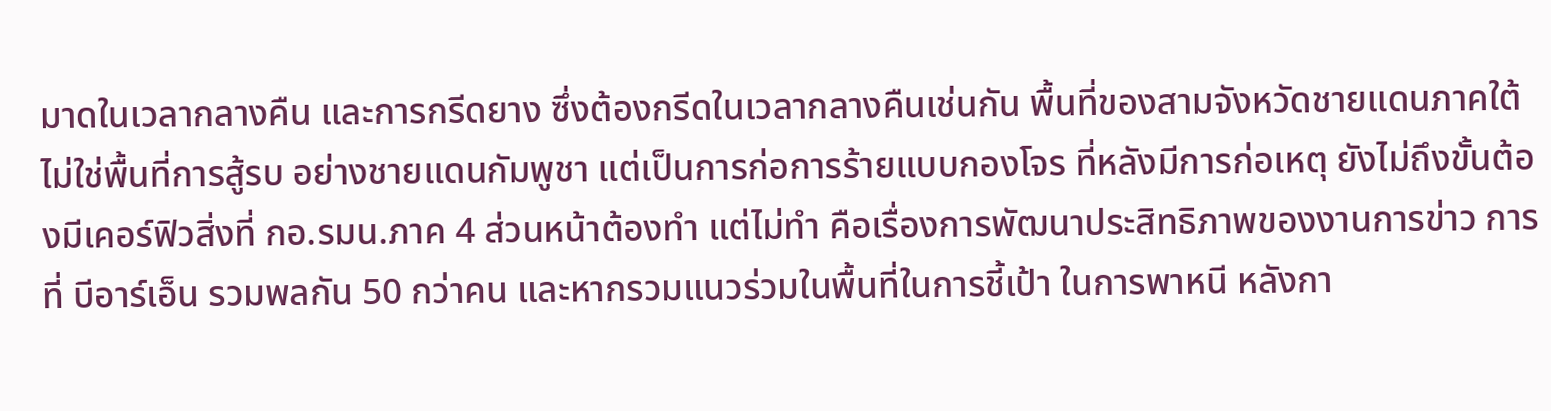มาดในเวลากลางคืน และการกรีดยาง ซึ่งต้องกรีดในเวลากลางคืนเช่นกัน พื้นที่ของสามจังหวัดชายแดนภาคใต้ ไม่ใช่พื้นที่การสู้รบ อย่างชายแดนกัมพูชา แต่เป็นการก่อการร้ายแบบกองโจร ที่หลังมีการก่อเหตุ ยังไม่ถึงขั้นต้องมีเคอร์ฟิวสิ่งที่ กอ.รมน.ภาค 4 ส่วนหน้าต้องทำ แต่ไม่ทำ คือเรื่องการพัฒนาประสิทธิภาพของงานการข่าว การที่ บีอาร์เอ็น รวมพลกัน 50 กว่าคน และหากรวมแนวร่วมในพื้นที่ในการชี้เป้า ในการพาหนี หลังกา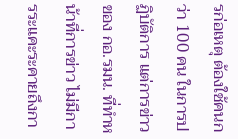รก่อเหตุ ต้องใช้คนกว่า 100 คน ในการปฏิบัติการ แต่การข่าวของ กอ.รมน. ที่ทำหน้าที่การข่าว ไม่มีการระแคะระคายถึงกา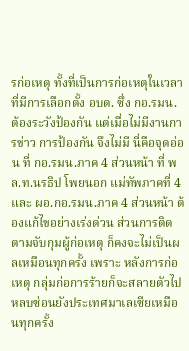รก่อเหตุ ทั้งที่เป็นการก่อเหตุในเวลาที่มีการเลือกตั้ง อบต. ซึ่ง กอ.รมน. ต้องระวังป้องกัน แต่เมื่อไม่มีงานการข่าว การป้องกัน จึงไม่มี นี่คือจุดอ่อน ที่ กอ.รมน.ภาค 4 ส่วนหน้า ที่ พล.ท.นรธิป โพยนอก แม่ทัพภาคที่ 4 และ ผอ.กอ.รมน.ภาค 4 ส่วนหน้า ต้องแก้ไขอย่างเร่งด่วน ส่วนการติดตามจับกุมผู้ก่อเหตุ ก็คงจะไม่เป็นผลเหมือนทุกครั้ง เพราะ หลังการก่อเหตุ กลุ่มก่อการร้ายก็จะสลายตัวไปหลบซ่อนยังประเทศมาเลเซียเหมือนทุกครั้ง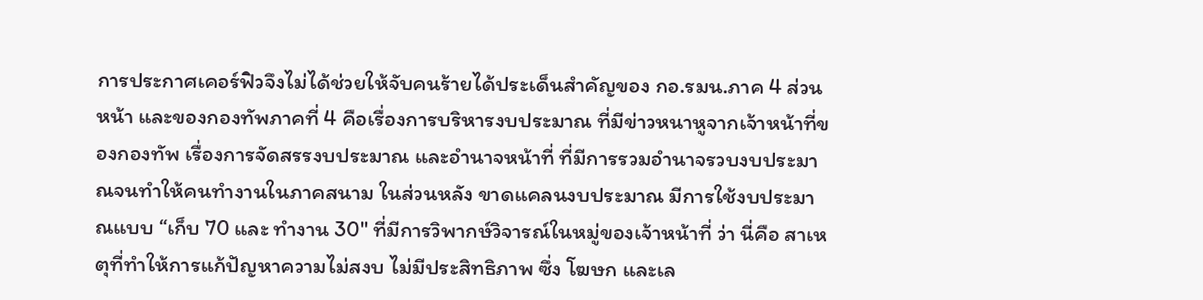การประกาศเคอร์ฟิวจึงไม่ได้ช่วยให้จับคนร้ายได้ประเด็นสำคัญของ กอ.รมน.ภาค 4 ส่วนหน้า และของกองทัพภาคที่ 4 คือเรื่องการบริหารงบประมาณ ที่มีข่าวหนาหูจากเจ้าหน้าที่ของกองทัพ เรื่องการจัดสรรงบประมาณ และอำนาจหน้าที่ ที่มีการรวมอำนาจรวบงบประมาณจนทำให้คนทำงานในภาคสนาม ในส่วนหลัง ขาดแคลนงบประมาณ มีการใช้งบประมาณแบบ “เก็บ 70 และ ทำงาน 30" ที่มีการวิพากษ์วิจารณ์ในหมู่ของเจ้าหน้าที่ ว่า นี่คือ สาเหตุที่ทำให้การแก้ปัญหาความไม่สงบ ไม่มีประสิทธิภาพ ซึ่ง โฆษก และเล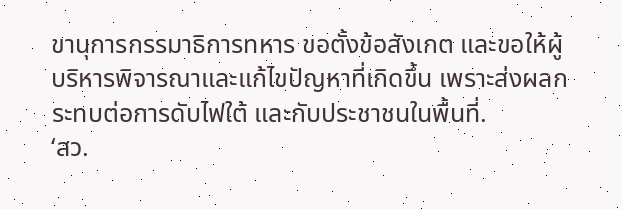ขานุการกรรมาธิการทหาร ขอตั้งข้อสังเกต และขอให้ผู้บริหารพิจารณาและแก้ไขปัญหาที่เกิดขึ้น เพราะส่งผลกระทบต่อการดับไฟใต้ และกับประชาชนในพื้นที่.
‘สว.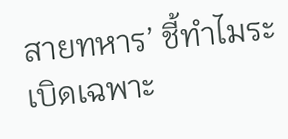สายทหาร’ ชี้ทำไมระเบิดเฉพาะ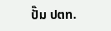ปั๊ม ปตท.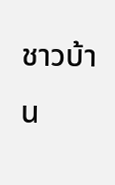ชาวบ้าน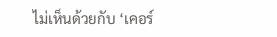ไม่เห็นด้วยกับ ‘เคอร์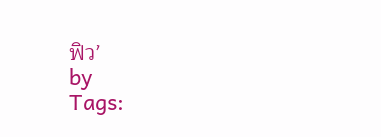ฟิว’
by
Tags: